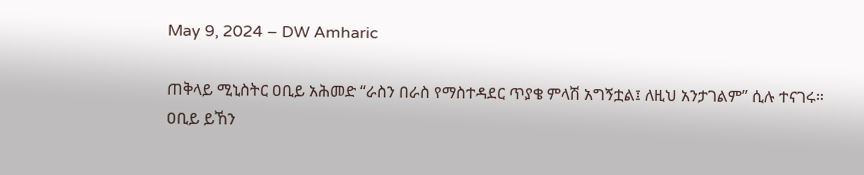May 9, 2024 – DW Amharic

ጠቅላይ ሚኒስትር ዐቢይ አሕመድ “ራስን በራስ የማስተዳደር ጥያቄ ምላሽ አግኝቷል፤ ለዚህ አንታገልም” ሲሉ ተናገሩ። ዐቢይ ይኸን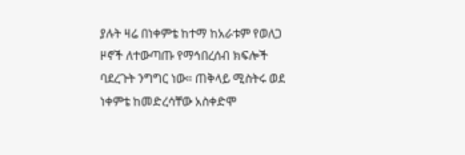ያሉት ዛሬ በነቀምቴ ከተማ ከአራቱም የወለጋ ዞኖች ለተውጣጡ የማኅበረሰብ ክፍሎች ባደረጉት ንግግር ነው። ጠቅላይ ሚስትሩ ወደ ነቀምቴ ከመድረሳቸው አስቀድሞ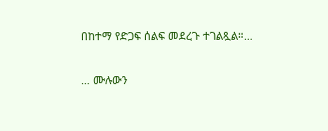በከተማ የድጋፍ ሰልፍ መደረጉ ተገልጿል።…

… ሙሉውን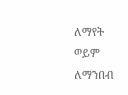ለማየት ወይም ለማንበብ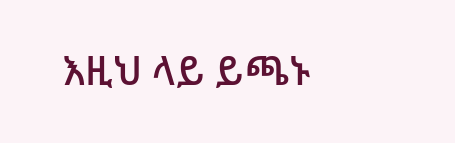እዚህ ላይ ይጫኑ